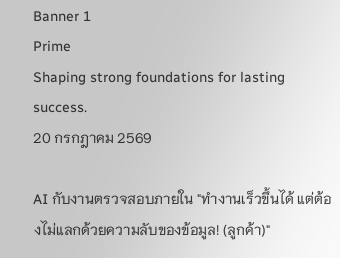Banner 1
Prime
Shaping strong foundations for lasting success.
20 กรกฎาคม 2569

AI กับงานตรวจสอบภายใน "ทำงานเร็วขึ้นได้ แต่ต้องไม่แลกด้วยความลับของข้อมูล! (ลูกค้า)"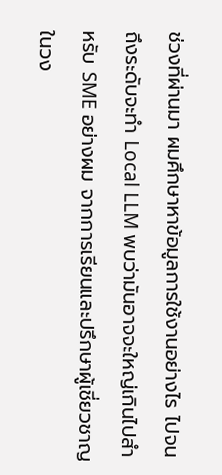ช่วงที่ผ่านมา ผมศึกษาหาข้อมูลการใช้งานอย่างไร ไปจนถึงระดับจะทำ Local LLM พบว่ามันอาจจะใหญ่เกินไปสำหรับ SME อย่างผม จากการเรียนและปรึกษาผู้เชี่ยวชาญในวง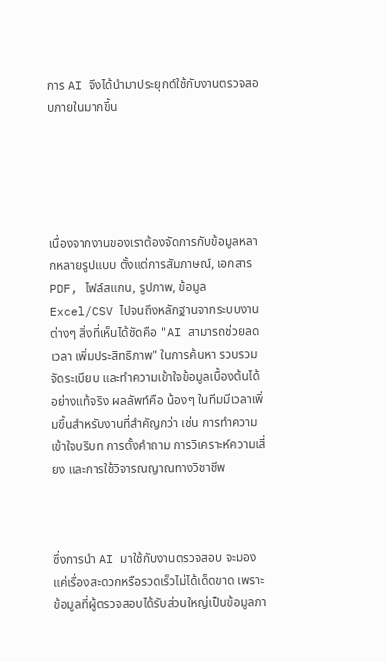การ AI จึงได้นำมาประยุกต์ใช้กับงานตรวจสอบภายในมากขึ้น





เนื่องจากงานของเราต้องจัดการกับข้อมูลหลากหลายรูปแบบ ตั้งแต่การสัมภาษณ์, เอกสาร PDF, ไฟล์สแกน, รูปภาพ, ข้อมูล Excel/CSV ไปจนถึงหลักฐานจากระบบงานต่างๆ สิ่งที่เห็นได้ชัดคือ "AI สามารถช่วยลดเวลา เพิ่มประสิทธิภาพ" ในการค้นหา รวบรวม จัดระเบียบ และทำความเข้าใจข้อมูลเบื้องต้นได้อย่างแท้จริง ผลลัพท์คือ น้องๆ ในทีมมีเวลาเพิ่มขึ้นสำหรับงานที่สำคัญกว่า เช่น การทำความเข้าใจบริบท การตั้งคำถาม การวิเคราะห์ความเสี่ยง และการใช้วิจารณญาณทางวิชาชีพ



ซึ่งการนำ AI มาใช้กับงานตรวจสอบ จะมองแค่เรื่องสะดวกหรือรวดเร็วไม่ได้เด็ดขาด เพราะข้อมูลที่ผู้ตรวจสอบได้รับส่วนใหญ่เป็นข้อมูลภา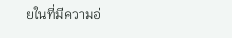ยในที่มีความอ่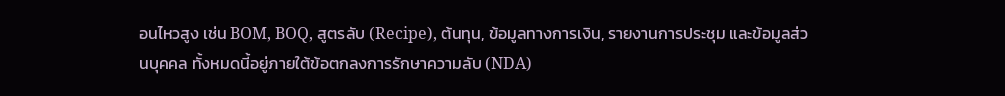อนไหวสูง เช่น BOM, BOQ, สูตรลับ (Recipe), ต้นทุน, ข้อมูลทางการเงิน, รายงานการประชุม และข้อมูลส่วนบุคคล ทั้งหมดนี้อยู่ภายใต้ข้อตกลงการรักษาความลับ (NDA)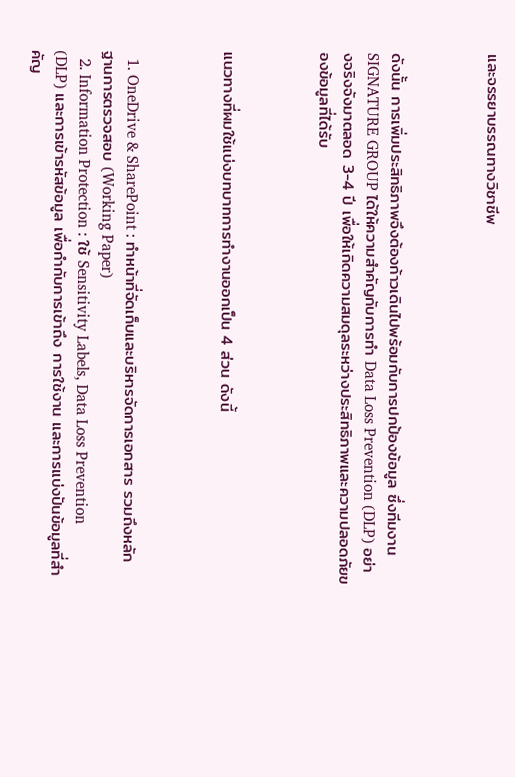และจรรยาบรรณทางวิชาชีพ



ดังนั้น การเพิ่มประสิทธิภาพจึงต้องก้าวเดินไปพร้อมกับการปกป้องข้อมูล ซึ่งทีมงาน SIGNATURE GROUP ได้ให้ความสำคัญกับการทำ Data Loss Prevention (DLP) อย่างจริงจังมาตลอด 3-4 ปี เพื่อให้เกิดความสมดุลระหว่างประสิทธิภาพและความปลอดภัยของข้อมูลที่ได้รับ



แนวทางที่ผมใช้แบ่งบทบาทการทำงานออกเป็น 4 ส่วน ดังนี้



  1. OneDrive & SharePoint : ทำหน้าที่จัดเก็บและบริหารจัดการเอกสาร รวมถึงหลักฐานการตรวจสอบ (Working Paper)
  2. Information Protection : ใช้ Sensitivity Labels, Data Loss Prevention (DLP) และการเข้ารหัสข้อมูล เพื่อกำกับการเข้าถึง การใช้งาน และการแบ่งปันข้อมูลที่สำคัญ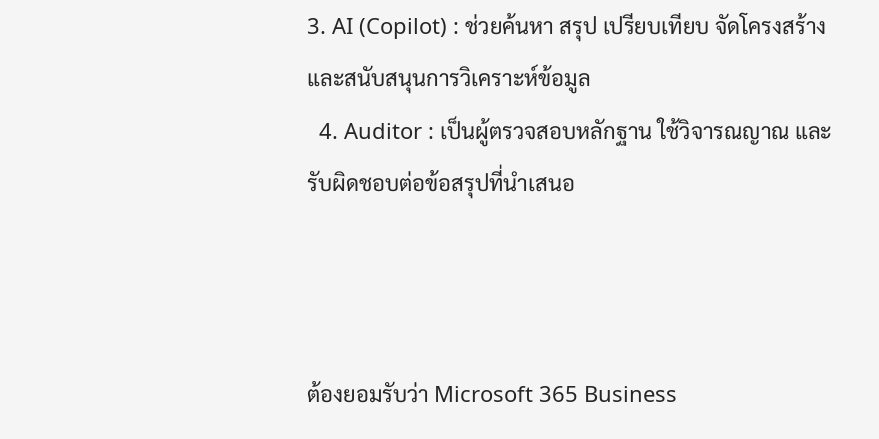3. AI (Copilot) : ช่วยค้นหา สรุป เปรียบเทียบ จัดโครงสร้าง และสนับสนุนการวิเคราะห์ข้อมูล
  4. Auditor : เป็นผู้ตรวจสอบหลักฐาน ใช้วิจารณญาณ และรับผิดชอบต่อข้อสรุปที่นำเสนอ



ต้องยอมรับว่า Microsoft 365 Business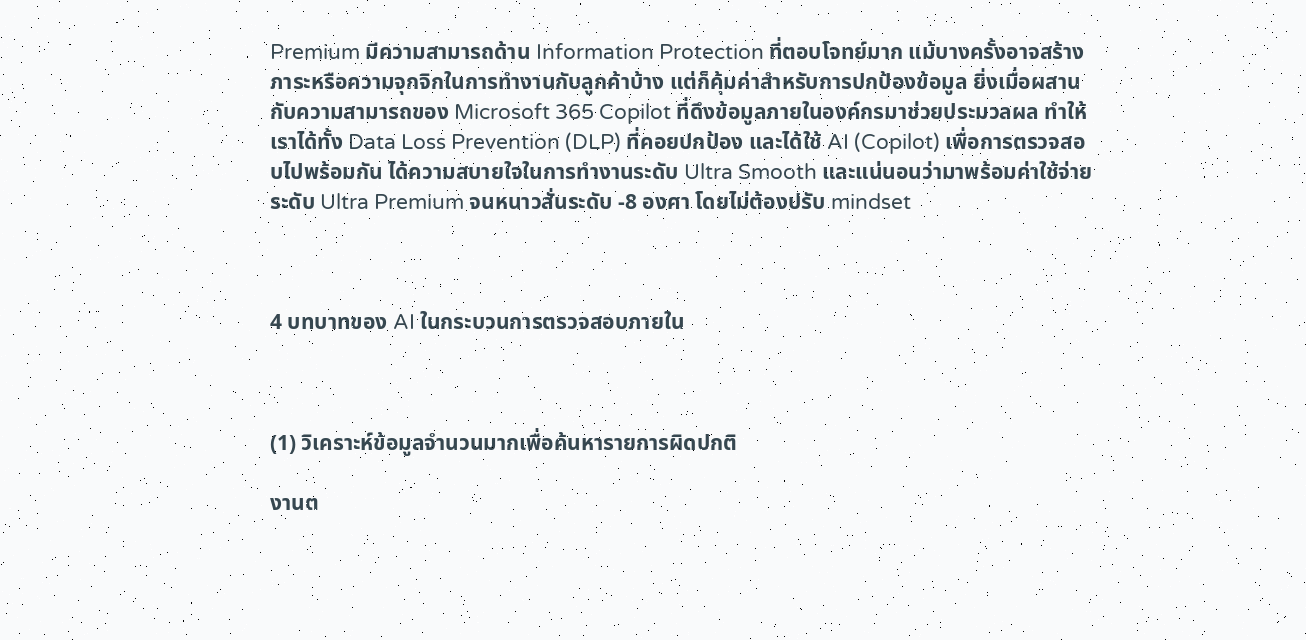Premium มีความสามารถด้าน Information Protection ที่ตอบโจทย์มาก แม้บางครั้งอาจสร้างภาระหรือความจุกจิกในการทำงานกับลูกค้าบ้าง แต่ก็คุ้มค่าสำหรับการปกป้องข้อมูล ยิ่งเมื่อผสานกับความสามารถของ Microsoft 365 Copilot ที่ดึงข้อมูลภายในองค์กรมาช่วยประมวลผล ทำให้เราได้ทั้ง Data Loss Prevention (DLP) ที่คอยปกป้อง และได้ใช้ AI (Copilot) เพื่อการตรวจสอบไปพร้อมกัน ได้ความสบายใจในการทำงานระดับ Ultra Smooth และแน่นอนว่ามาพร้อมค่าใช้จ่ายระดับ Ultra Premium จนหนาวสั่นระดับ -8 องศา โดยไม่ต้องปรับ mindset



4 บทบาทของ AI ในกระบวนการตรวจสอบภายใน



(1) วิเคราะห์ข้อมูลจำนวนมากเพื่อค้นหารายการผิดปกติ

งานต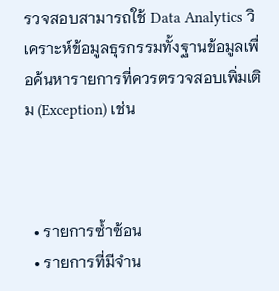รวจสอบสามารถใช้ Data Analytics วิเคราะห์ข้อมูลธุรกรรมทั้งฐานข้อมูลเพื่อค้นหารายการที่ควรตรวจสอบเพิ่มเติม (Exception) เช่น



  • รายการซ้ำซ้อน
  • รายการที่มีจำน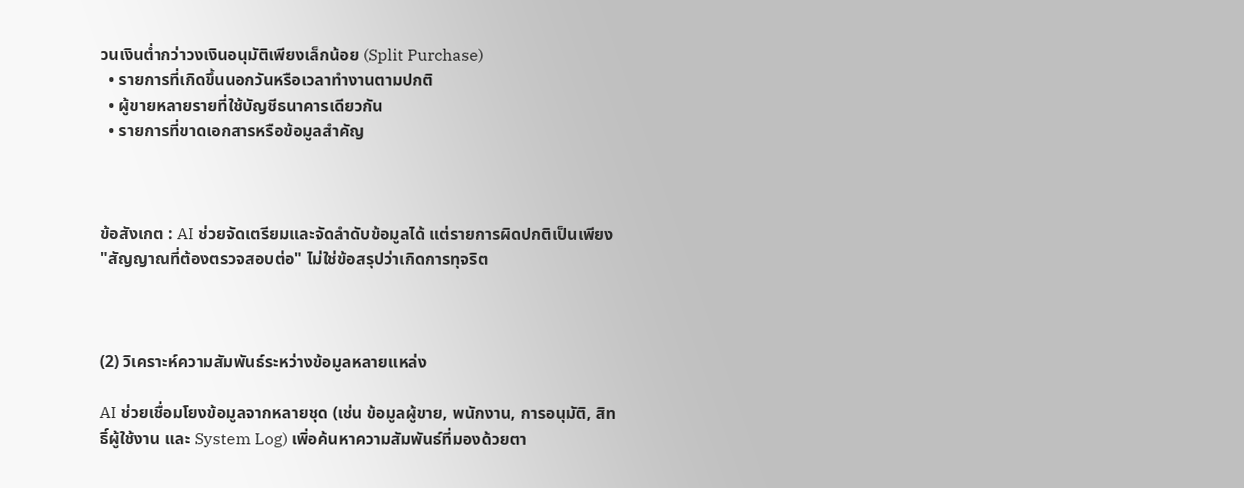วนเงินต่ำกว่าวงเงินอนุมัติเพียงเล็กน้อย (Split Purchase)
  • รายการที่เกิดขึ้นนอกวันหรือเวลาทำงานตามปกติ
  • ผู้ขายหลายรายที่ใช้บัญชีธนาคารเดียวกัน
  • รายการที่ขาดเอกสารหรือข้อมูลสำคัญ



ข้อสังเกต : AI ช่วยจัดเตรียมและจัดลำดับข้อมูลได้ แต่รายการผิดปกติเป็นเพียง "สัญญาณที่ต้องตรวจสอบต่อ" ไม่ใช่ข้อสรุปว่าเกิดการทุจริต



(2) วิเคราะห์ความสัมพันธ์ระหว่างข้อมูลหลายแหล่ง

AI ช่วยเชื่อมโยงข้อมูลจากหลายชุด (เช่น ข้อมูลผู้ขาย, พนักงาน, การอนุมัติ, สิทธิ์ผู้ใช้งาน และ System Log) เพิ่อค้นหาความสัมพันธ์ที่มองด้วยตา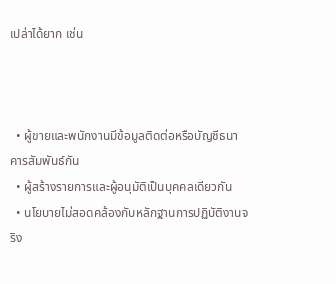เปล่าได้ยาก เช่น



  • ผู้ขายและพนักงานมีข้อมูลติดต่อหรือบัญชีธนาคารสัมพันธ์กัน
  • ผู้สร้างรายการและผู้อนุมัติเป็นบุคคลเดียวกัน
  • นโยบายไม่สอดคล้องกับหลักฐานการปฏิบัติงานจริง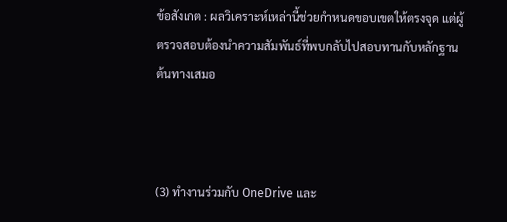ข้อสังเกต : ผลวิเคราะห์เหล่านี้ช่วยกำหนดขอบเขตให้ตรงจุด แต่ผู้ตรวจสอบต้องนำความสัมพันธ์ที่พบกลับไปสอบทานกับหลักฐานต้นทางเสมอ



(3) ทำงานร่วมกับ OneDrive และ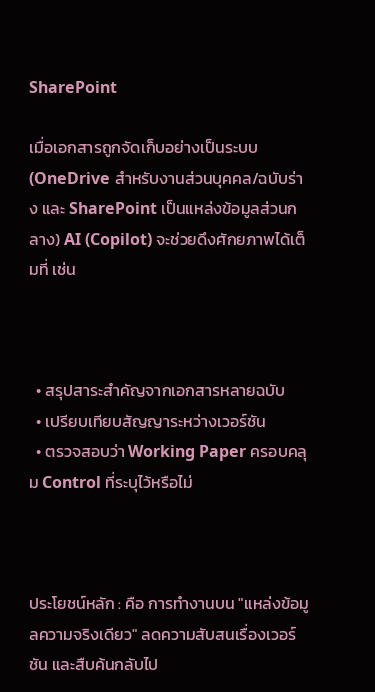SharePoint

เมื่อเอกสารถูกจัดเก็บอย่างเป็นระบบ (OneDrive สำหรับงานส่วนบุคคล/ฉบับร่าง และ SharePoint เป็นแหล่งข้อมูลส่วนกลาง) AI (Copilot) จะช่วยดึงศักยภาพได้เต็มที่ เช่น



  • สรุปสาระสำคัญจากเอกสารหลายฉบับ
  • เปรียบเทียบสัญญาระหว่างเวอร์ชัน
  • ตรวจสอบว่า Working Paper ครอบคลุม Control ที่ระบุไว้หรือไม่



ประโยชน์หลัก : คือ การทำงานบน "แหล่งข้อมูลความจริงเดียว" ลดความสับสนเรื่องเวอร์ชัน และสืบค้นกลับไป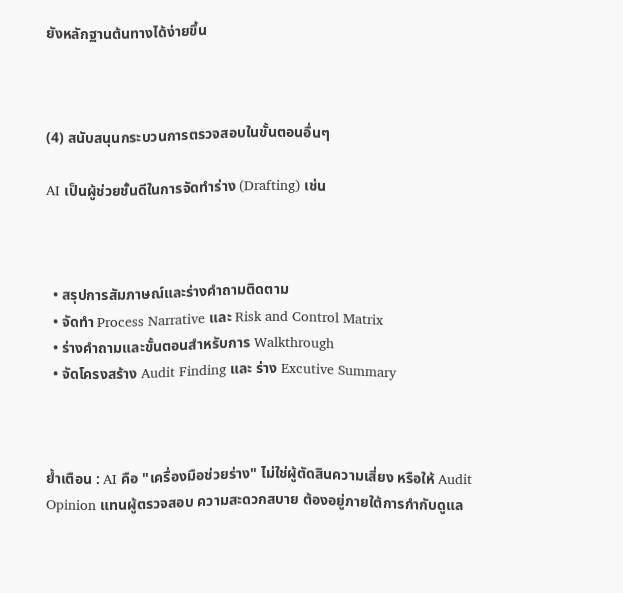ยังหลักฐานต้นทางได้ง่ายขึ้น



(4) สนับสนุนกระบวนการตรวจสอบในขั้นตอนอื่นๆ

AI เป็นผู้ช่วยชั้นดีในการจัดทำร่าง (Drafting) เช่น



  • สรุปการสัมภาษณ์และร่างคำถามติดตาม
  • จัดทำ Process Narrative และ Risk and Control Matrix
  • ร่างคำถามและขั้นตอนสำหรับการ Walkthrough
  • จัดโครงสร้าง Audit Finding และ ร่าง Excutive Summary



ย้ำเตือน : AI คือ "เครื่องมือช่วยร่าง" ไม่ใช่ผู้ตัดสินความเสี่ยง หรือให้ Audit Opinion แทนผู้ตรวจสอบ ความสะดวกสบาย ต้องอยู่ภายใต้การกำกับดูแล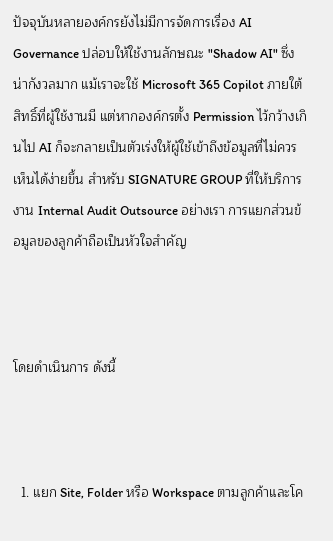ปัจจุบันหลายองค์กรยังไม่มีการจัดการเรื่อง AI Governance ปล่อบให้ใช้งานลักษณะ "Shadow AI" ซึ่งน่ากังวลมาก แม้เราจะใช้ Microsoft 365 Copilot ภายใต้สิทธิ์ที่ผู้ใช้งานมี แต่หากองค์กรตั้ง Permission ไว้กว้างเกินไป AI ก็จะกลายเป็นตัวเร่งให้ผู้ใช้เข้าถึงข้อมูลที่ไม่ควรเห็นได้ง่ายขึ้น สำหรับ SIGNATURE GROUP ที่ให้บริการงาน Internal Audit Outsource อย่างเรา การแยกส่วนข้อมูลของลูกค้าถือเป็นหัวใจสำคัญ



โดยดำเนินการ ดังนี้



  1. แยก Site, Folder หรือ Workspace ตามลูกค้าและโค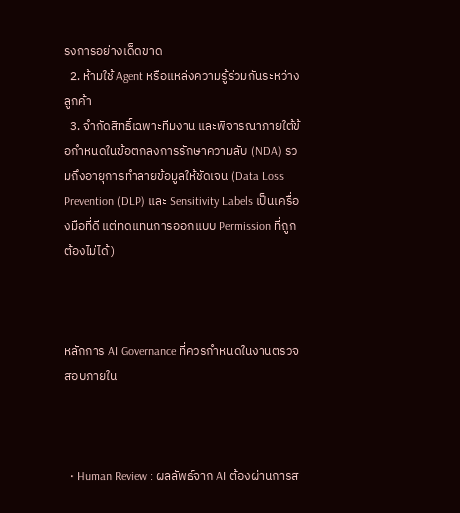รงการอย่างเด็ดขาด
  2. ห้ามใช้ Agent หรือแหล่งความรู้ร่วมกันระหว่างลูกค้า
  3. จำกัดสิทธิ์เฉพาะทีมงาน และพิจารณาภายใต้ข้อกำหนดในข้อตกลงการรักษาความลับ (NDA) รวมถึงอายุการทำลายข้อมูลให้ชัดเจน (Data Loss Prevention (DLP) และ Sensitivity Labels เป็นเครื่องมือที่ดี แต่ทดแทนการออกแบบ Permission ที่ถูกต้องไม่ได้)



หลักการ AI Governance ที่ควรกำหนดในงานตรวจสอบภายใน



  • Human Review : ผลลัพธ์จาก AI ต้องผ่านการส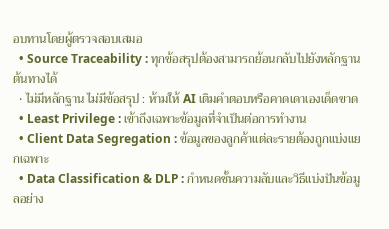อบทานโดยผู้ตรวจสอบเสมอ
  • Source Traceability : ทุกข้อสรุปต้องสามารถย้อนกลับไปยังหลักฐานต้นทางได้
  • ไม่มีหลักฐาน ไม่มีข้อสรุป : ห้ามให้ AI เติมคำตอบหรือคาดเดาเองเด็ดขาด
  • Least Privilege : เข้าถึงเฉพาะข้อมูลที่จำเป็นต่อการทำงาน
  • Client Data Segregation : ข้อมูลของลูกค้าแต่ละรายต้องถูกแบ่งแยกเฉพาะ
  • Data Classification & DLP : กำหนดชั้นความลับและวิธีแบ่งปันข้อมูลอย่าง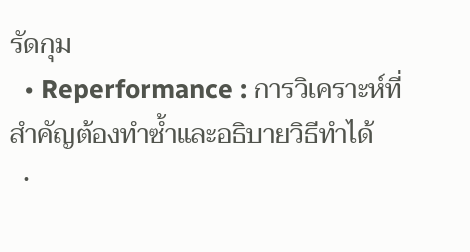รัดกุม
  • Reperformance : การวิเคราะห์ที่สำคัญต้องทำซ้ำและอธิบายวิธีทำได้
  •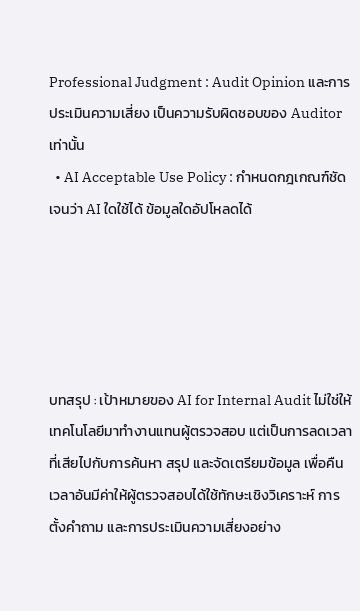Professional Judgment : Audit Opinion และการประเมินความเสี่ยง เป็นความรับผิดชอบของ Auditor เท่านั้น
  • AI Acceptable Use Policy : กำหนดกฎเกณฑ์ชัดเจนว่า AI ใดใช้ได้ ข้อมูลใดอัปโหลดได้





บทสรุป : เป้าหมายของ AI for Internal Audit ไม่ใช่ให้เทคโนโลยีมาทำงานแทนผู้ตรวจสอบ แต่เป็นการลดเวลาที่เสียไปกับการค้นหา สรุป และจัดเตรียมข้อมูล เพื่อคืนเวลาอันมีค่าให้ผู้ตรวจสอบได้ใช้ทักษะเชิงวิเคราะห์ การตั้งคำถาม และการประเมินความเสี่ยงอย่าง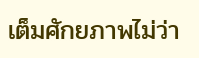เต็มศักยภาพไม่ว่า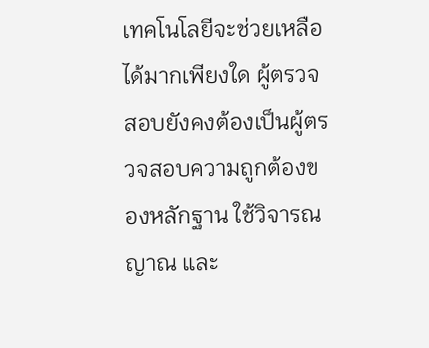เทคโนโลยีจะช่วยเหลือได้มากเพียงใด ผู้ตรวจสอบยังคงต้องเป็นผู้ตรวจสอบความถูกต้องของหลักฐาน ใช้วิจารณญาณ และ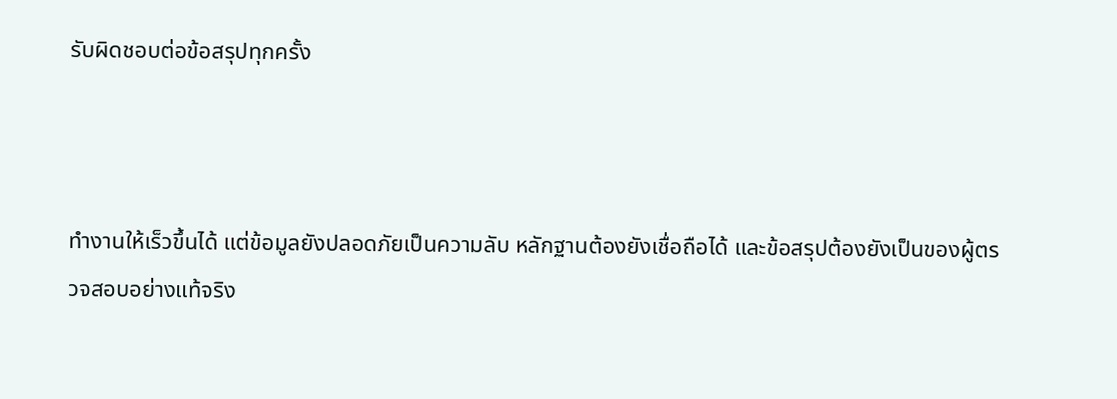รับผิดชอบต่อข้อสรุปทุกครั้ง



ทำงานให้เร็วขึ้นได้ แต่ข้อมูลยังปลอดภัยเป็นความลับ หลักฐานต้องยังเชื่อถือได้ และข้อสรุปต้องยังเป็นของผู้ตรวจสอบอย่างแท้จริง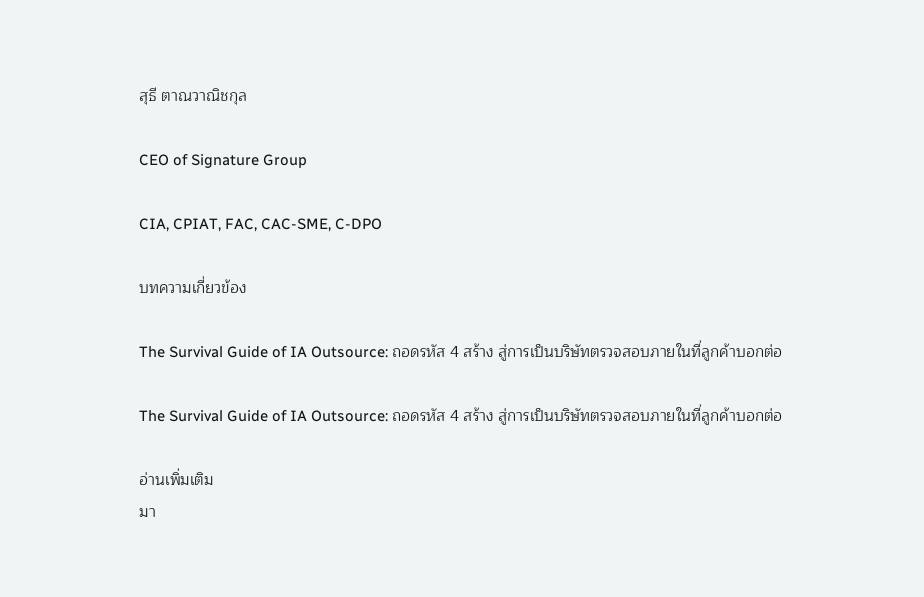สุธี ตาณวาณิชกุล

CEO of Signature Group

CIA, CPIAT, FAC, CAC-SME, C-DPO

บทความเกี่ยวข้อง

The Survival Guide of IA Outsource: ถอดรหัส 4 สร้าง สู่การเป็นบริษัทตรวจสอบภายในที่ลูกค้าบอกต่อ

The Survival Guide of IA Outsource: ถอดรหัส 4 สร้าง สู่การเป็นบริษัทตรวจสอบภายในที่ลูกค้าบอกต่อ

อ่านเพิ่มเติม
มา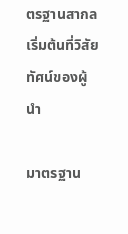ตรฐานสากล เริ่มต้นที่วิสัยทัศน์ของผู้นำ

มาตรฐาน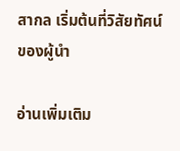สากล เริ่มต้นที่วิสัยทัศน์ของผู้นำ

อ่านเพิ่มเติม